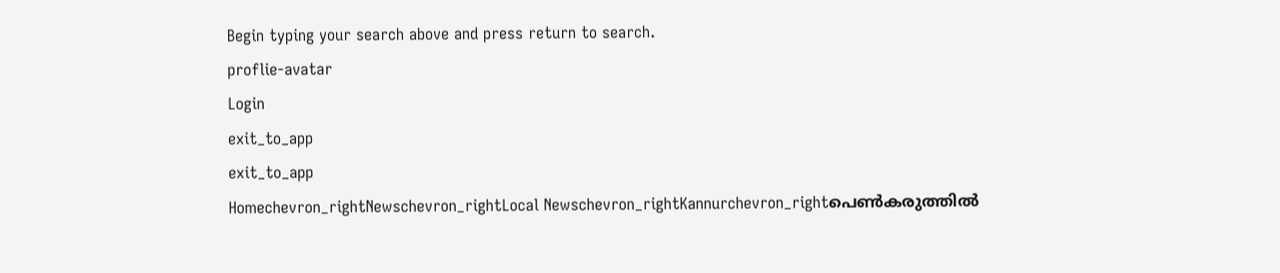Begin typing your search above and press return to search.
proflie-avatar
Login
exit_to_app
exit_to_app
Homechevron_rightNewschevron_rightLocal Newschevron_rightKannurchevron_rightപെൺകരുത്തിൽ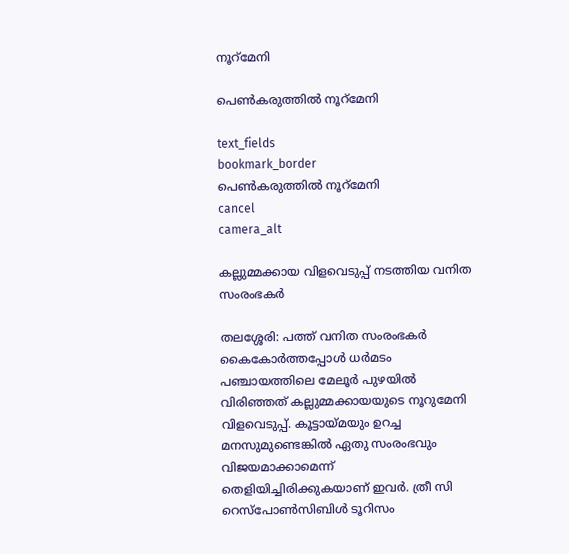നൂറ്മേനി

പെൺകരുത്തിൽ നൂറ്മേനി

text_fields
bookmark_border
പെൺകരുത്തിൽ നൂറ്മേനി
cancel
camera_alt

കല്ലുമ്മക്കായ വിളവെടുപ്പ് നടത്തിയ വനിത സംരംഭകർ

തലശ്ശേരി: പത്ത് വനിത സംരംഭകർ കൈകോർത്തപ്പോൾ ധർമടം പഞ്ചായത്തിലെ മേലൂർ പുഴയിൽ വിരിഞ്ഞത് കല്ലുമ്മക്കായയുടെ നൂറുമേനി വിളവെടുപ്പ്. കൂട്ടായ്മയും ഉറച്ച മനസുമുണ്ടെങ്കിൽ ഏതു സംരംഭവും വിജയമാക്കാമെന്ന് തെളിയിച്ചിരിക്കുകയാണ് ഇവർ. ത്രീ സി റെസ്പോൺസിബിൾ ടൂറിസം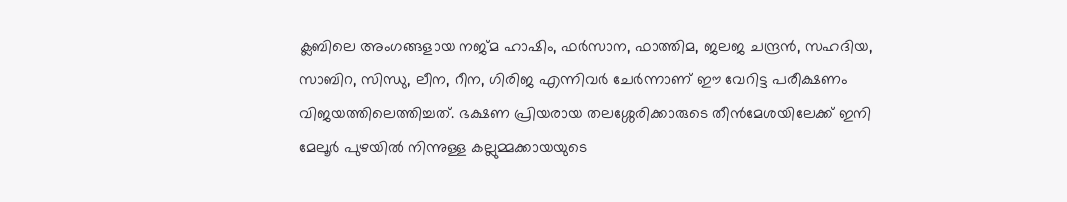ക്ലബിലെ അംഗങ്ങളായ നജ്മ ഹാഷിം, ഫർസാന, ഫാത്തിമ, ജലജ ചന്ദ്രൻ, സഹദിയ, സാബിറ, സിന്ധു, ലീന, റീന, ഗിരിജ എന്നിവർ ചേർന്നാണ് ഈ വേറിട്ട പരീക്ഷണം വിജയത്തിലെത്തിച്ചത്. ഭക്ഷണ പ്രിയരായ തലശ്ശേരിക്കാരുടെ തീൻമേശയിലേക്ക് ഇനി മേലൂർ പുഴയിൽ നിന്നുള്ള കല്ലുമ്മക്കായയുടെ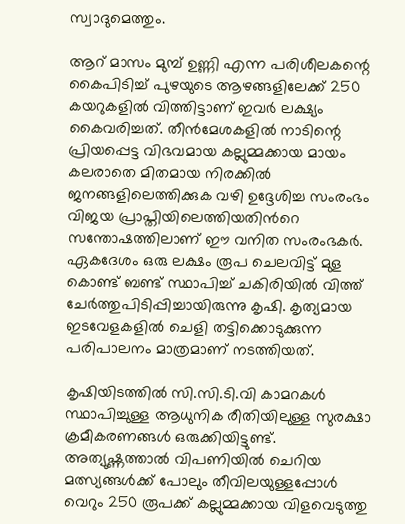സ്വാദുമെത്തും.

ആറ് മാസം മുമ്പ് ഉണ്ണി എന്ന പരിശീലകന്റെ കൈപിടിച്ച് പുഴയുടെ ആഴങ്ങളിലേക്ക് 250 കയറുകളിൽ വിത്തിട്ടാണ് ഇവർ ലക്ഷ്യം കൈവരിച്ചത്. തീൻമേശകളിൽ നാടിന്റെ പ്രിയപ്പെട്ട വിഭവമായ കല്ലുമ്മക്കായ മായം കലരാതെ മിതമായ നിരക്കിൽ ജനങ്ങളിലെത്തിക്കുക വഴി ഉദ്ദേശിച്ച സംരംഭം വിജയ പ്രാപ്തിയിലെത്തിയതിന്‍റെ സന്തോഷത്തിലാണ് ഈ വനിത സംരംഭകർ. ഏകദേശം ഒരു ലക്ഷം രൂപ ചെലവിട്ട് മുള കൊണ്ട് ബണ്ട് സ്ഥാപിച്ച് ചകിരിയിൽ വിത്ത് ചേർത്തുപിടിപ്പിച്ചായിരുന്നു കൃഷി. കൃത്യമായ ഇടവേളകളിൽ ചെളി തട്ടിക്കൊടുക്കുന്ന പരിപാലനം മാത്രമാണ് നടത്തിയത്.

കൃഷിയിടത്തിൽ സി.സി.ടി.വി കാമറകൾ സ്ഥാപിച്ചുള്ള ആധുനിക രീതിയിലുള്ള സുരക്ഷാ ക്രമീകരണങ്ങൾ ഒരുക്കിയിട്ടുണ്ട്. അത്യുഷ്ണത്താൽ വിപണിയിൽ ചെറിയ മത്സ്യങ്ങൾക്ക് പോലും തീവിലയുള്ളപ്പോൾ വെറും 250 രൂപക്ക് കല്ലുമ്മക്കായ വിളവെടുത്തു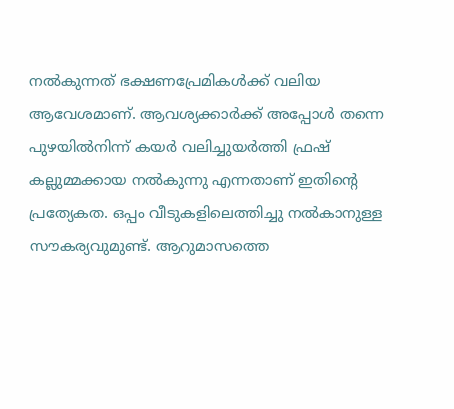നൽകുന്നത് ഭക്ഷണപ്രേമികൾക്ക് വലിയ ആവേശമാണ്. ആവശ്യക്കാർക്ക് അപ്പോൾ തന്നെ പുഴയിൽനിന്ന് കയർ വലിച്ചുയർത്തി ഫ്രഷ് കല്ലുമ്മക്കായ നൽകുന്നു എന്നതാണ് ഇതിന്റെ പ്രത്യേകത. ഒപ്പം വീടുകളിലെത്തിച്ചു നൽകാനുള്ള സൗകര്യവുമുണ്ട്. ആറുമാസത്തെ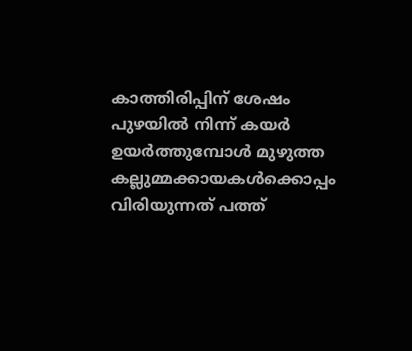കാത്തിരിപ്പിന് ശേഷം പുഴയിൽ നിന്ന് കയർ ഉയർത്തുമ്പോൾ മുഴുത്ത കല്ലുമ്മക്കായകൾക്കൊപ്പം വിരിയുന്നത് പത്ത്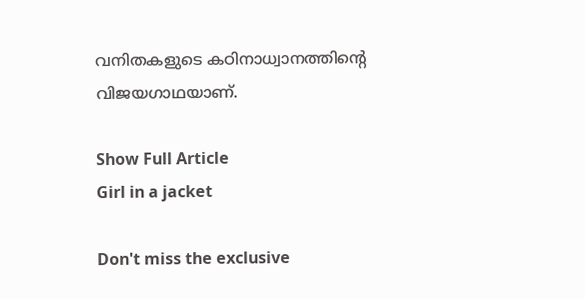വനിതകളുടെ കഠിനാധ്വാനത്തിന്റെ വിജയഗാഥയാണ്.

Show Full Article
Girl in a jacket

Don't miss the exclusive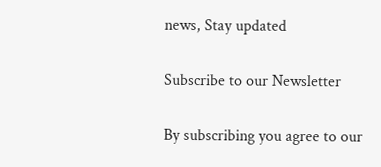news, Stay updated

Subscribe to our Newsletter

By subscribing you agree to our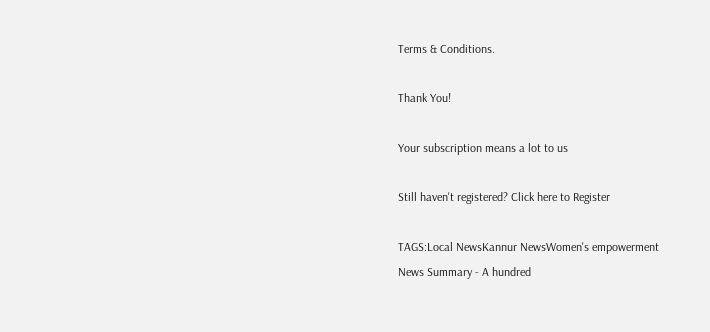Terms & Conditions.

Thank You!

Your subscription means a lot to us

Still haven't registered? Click here to Register

TAGS:Local NewsKannur NewsWomen's empowerment
News Summary - A hundred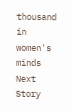thousand in women's minds
Next Story